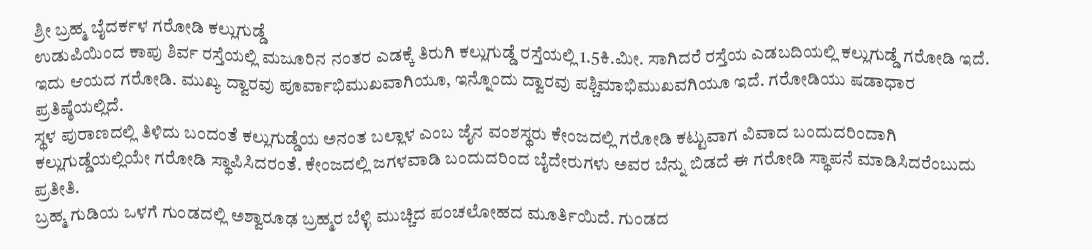ಶ್ರೀ ಬ್ರಹ್ಮ ಬೈದರ್ಕಳ ಗರೋಡಿ ಕಲ್ಲುಗುಡ್ಡೆ
ಉಡುಪಿಯಿಂದ ಕಾಪು ಶಿರ್ವ ರಸ್ತೆಯಲ್ಲಿ ಮಜೂರಿನ ನಂತರ ಎಡಕ್ಕೆ ತಿರುಗಿ ಕಲ್ಲುಗುಡ್ಡೆ ರಸ್ತೆಯಲ್ಲಿ 1.5ಕಿ.ಮೀ. ಸಾಗಿದರೆ ರಸ್ತೆಯ ಎಡಬದಿಯಲ್ಲಿ ಕಲ್ಲುಗುಡ್ಡೆ ಗರೋಡಿ ಇದೆ.
ಇದು ಆಯದ ಗರೋಡಿ. ಮುಖ್ಯ ದ್ವಾರವು ಪೂರ್ವಾಭಿಮುಖವಾಗಿಯೂ, ಇನ್ನೊಂದು ದ್ವಾರವು ಪಶ್ಚಿಮಾಭಿಮುಖವಗಿಯೂ ಇದೆ. ಗರೋಡಿಯು ಷಡಾಧಾರ ಪ್ರತಿಷ್ಠೆಯಲ್ಲಿದೆ.
ಸ್ಥಳ ಪುರಾಣದಲ್ಲಿ ತಿಳಿದು ಬಂದಂತೆ ಕಲ್ಲುಗುಡ್ಡೆಯ ಅನಂತ ಬಲ್ಲಾಳ ಎಂಬ ಜೈನ ವಂಶಸ್ಥರು ಕೇಂಜದಲ್ಲಿ ಗರೋಡಿ ಕಟ್ಟುವಾಗ ವಿವಾದ ಬಂದುದರಿಂದಾಗಿ ಕಲ್ಲುಗುಡ್ಡೆಯಲ್ಲಿಯೇ ಗರೋಡಿ ಸ್ಥಾಪಿಸಿದರಂತೆ. ಕೇಂಜದಲ್ಲಿ ಜಗಳವಾಡಿ ಬಂದುದರಿಂದ ಬೈದೇರುಗಳು ಅವರ ಬೆನ್ನು ಬಿಡದೆ ಈ ಗರೋಡಿ ಸ್ಥಾಪನೆ ಮಾಡಿಸಿದರೆಂಬುದು ಪ್ರತೀತಿ.
ಬ್ರಹ್ಮ ಗುಡಿಯ ಒಳಗೆ ಗುಂಡದಲ್ಲಿ ಅಶ್ವಾರೂಢ ಬ್ರಹ್ಮರ ಬೆಳ್ಳಿ ಮುಚ್ಚಿದ ಪಂಚಲೋಹದ ಮೂರ್ತಿಯಿದೆ. ಗುಂಡದ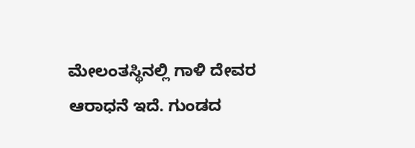ಮೇಲಂತಸ್ಥಿನಲ್ಲಿ ಗಾಳಿ ದೇವರ ಆರಾಧನೆ ಇದೆ. ಗುಂಡದ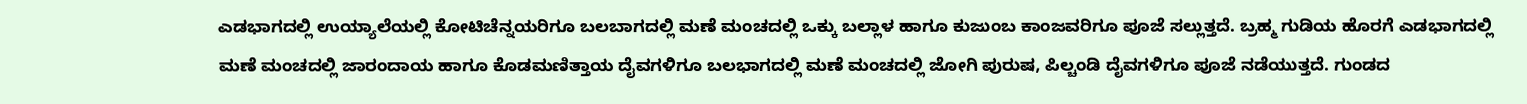ಎಡಭಾಗದಲ್ಲಿ ಉಯ್ಯಾಲೆಯಲ್ಲಿ ಕೋಟಿಚೆನ್ನಯರಿಗೂ ಬಲಬಾಗದಲ್ಲಿ ಮಣೆ ಮಂಚದಲ್ಲಿ ಒಕ್ಕು ಬಲ್ಲಾಳ ಹಾಗೂ ಕುಜುಂಬ ಕಾಂಜವರಿಗೂ ಪೂಜೆ ಸಲ್ಲುತ್ತದೆ. ಬ್ರಹ್ಮ ಗುಡಿಯ ಹೊರಗೆ ಎಡಭಾಗದಲ್ಲಿ ಮಣೆ ಮಂಚದಲ್ಲಿ ಜಾರಂದಾಯ ಹಾಗೂ ಕೊಡಮಣಿತ್ತಾಯ ದೈವಗಳಿಗೂ ಬಲಭಾಗದಲ್ಲಿ ಮಣೆ ಮಂಚದಲ್ಲಿ ಜೋಗಿ ಪುರುಷ, ಪಿಲ್ಚಂಡಿ ದೈವಗಳಿಗೂ ಪೂಜೆ ನಡೆಯುತ್ತದೆ. ಗುಂಡದ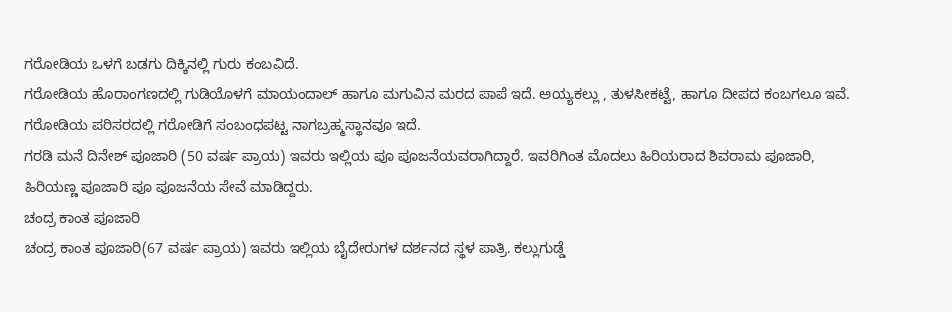ಗರೋಡಿಯ ಒಳಗೆ ಬಡಗು ದಿಕ್ಕಿನಲ್ಲಿ ಗುರು ಕಂಬವಿದೆ.
ಗರೋಡಿಯ ಹೊರಾಂಗಣದಲ್ಲಿ ಗುಡಿಯೊಳಗೆ ಮಾಯಂದಾಲ್ ಹಾಗೂ ಮಗುವಿನ ಮರದ ಪಾಪೆ ಇದೆ. ಅಯ್ಯಕಲ್ಲು , ತುಳಸೀಕಟ್ಟೆ, ಹಾಗೂ ದೀಪದ ಕಂಬಗಲೂ ಇವೆ.
ಗರೋಡಿಯ ಪರಿಸರದಲ್ಲಿ ಗರೋಡಿಗೆ ಸಂಬಂಧಪಟ್ಟ ನಾಗಬ್ರಹ್ಮಸ್ಥಾನವೂ ಇದೆ.
ಗರಡಿ ಮನೆ ದಿನೇಶ್ ಪೂಜಾರಿ (50 ವರ್ಷ ಪ್ರಾಯ) ಇವರು ಇಲ್ಲಿಯ ಪೂ ಪೂಜನೆಯವರಾಗಿದ್ದಾರೆ. ಇವರಿಗಿಂತ ಮೊದಲು ಹಿರಿಯರಾದ ಶಿವರಾಮ ಪೂಜಾರಿ, ಹಿರಿಯಣ್ಣ ಪೂಜಾರಿ ಪೂ ಪೂಜನೆಯ ಸೇವೆ ಮಾಡಿದ್ದರು.
ಚಂದ್ರ ಕಾಂತ ಪೂಜಾರಿ
ಚಂದ್ರ ಕಾಂತ ಪೂಜಾರಿ(67 ವರ್ಷ ಪ್ರಾಯ) ಇವರು ಇಲ್ಲಿಯ ಬೈದೇರುಗಳ ದರ್ಶನದ ಸ್ಥಳ ಪಾತ್ರಿ. ಕಲ್ಲುಗುಡ್ಡೆ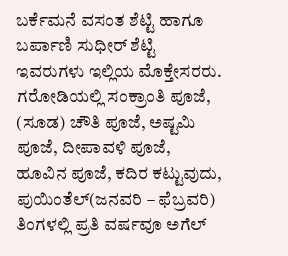ಬರ್ಕೆಮನೆ ವಸಂತ ಶೆಟ್ಟಿ ಹಾಗೂ ಬರ್ಪಾಣಿ ಸುಧೀರ್ ಶೆಟ್ಟಿ ಇವರುಗಳು ಇಲ್ಲಿಯ ಮೊಕ್ತೇಸರರು.
ಗರೋಡಿಯಲ್ಲಿ ಸಂಕ್ರಾಂತಿ ಪೂಜೆ, (ಸೂಡ) ಚೌತಿ ಪೂಜೆ, ಅಷ್ಟಮಿ ಪೂಜೆ, ದೀಪಾವಳಿ ಪೂಜೆ, ಹೂವಿನ ಪೂಜೆ, ಕದಿರ ಕಟ್ಟುವುದು, ಪುಯಿಂತೆಲ್(ಜನವರಿ – ಫೆಬ್ರವರಿ) ತಿಂಗಳಲ್ಲಿ ಪ್ರತಿ ವರ್ಷವೂ ಅಗೆಲ್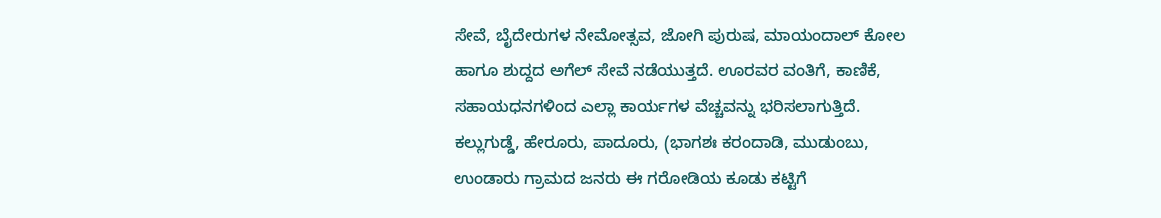ಸೇವೆ, ಬೈದೇರುಗಳ ನೇಮೋತ್ಸವ, ಜೋಗಿ ಪುರುಷ, ಮಾಯಂದಾಲ್ ಕೋಲ ಹಾಗೂ ಶುದ್ದದ ಅಗೆಲ್ ಸೇವೆ ನಡೆಯುತ್ತದೆ. ಊರವರ ವಂತಿಗೆ, ಕಾಣಿಕೆ, ಸಹಾಯಧನಗಳಿಂದ ಎಲ್ಲಾ ಕಾರ್ಯಗಳ ವೆಚ್ಚವನ್ನು ಭರಿಸಲಾಗುತ್ತಿದೆ.
ಕಲ್ಲುಗುಡ್ಡೆ, ಹೇರೂರು, ಪಾದೂರು, (ಭಾಗಶಃ ಕರಂದಾಡಿ, ಮುಡುಂಬು, ಉಂಡಾರು ಗ್ರಾಮದ ಜನರು ಈ ಗರೋಡಿಯ ಕೂಡು ಕಟ್ಟಿಗೆ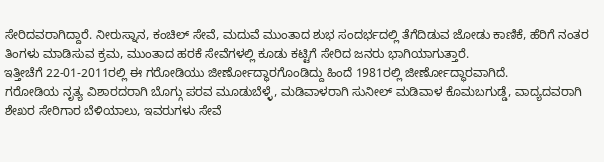ಸೇರಿದವರಾಗಿದ್ದಾರೆ. ನೀರುಸ್ನಾನ, ಕಂಚಿಲ್ ಸೇವೆ, ಮದುವೆ ಮುಂತಾದ ಶುಭ ಸಂದರ್ಭದಲ್ಲಿ ತೆಗೆದಿಡುವ ಜೋಡು ಕಾಣಿಕೆ, ಹೆರಿಗೆ ನಂತರ ತಿಂಗಳು ಮಾಡಿಸುವ ಕ್ರಮ, ಮುಂತಾದ ಹರಕೆ ಸೇವೆಗಳಲ್ಲಿ ಕೂಡು ಕಟ್ಟಿಗೆ ಸೇರಿದ ಜನರು ಭಾಗಿಯಾಗುತ್ತಾರೆ.
ಇತ್ತೀಚೆಗೆ 22-01-2011ರಲ್ಲಿ ಈ ಗರೋಡಿಯು ಜೀರ್ಣೋದ್ಧಾರಗೊಂಡಿದ್ದು ಹಿಂದೆ 1981ರಲ್ಲಿ ಜೀರ್ಣೋದ್ಧಾರವಾಗಿದೆ.
ಗರೋಡಿಯ ನೃತ್ಯ ವಿಶಾರದರಾಗಿ ಬೊಗ್ಗು ಪರವ ಮೂಡುಬೆಳ್ಳೆ, ಮಡಿವಾಳರಾಗಿ ಸುನೀಲ್ ಮಡಿವಾಳ ಕೊಮಬಗುಡ್ಡೆ, ವಾದ್ಯದವರಾಗಿ ಶೇಖರ ಸೇರಿಗಾರ ಬೆಳಿಯಾಲು, ಇವರುಗಳು ಸೇವೆ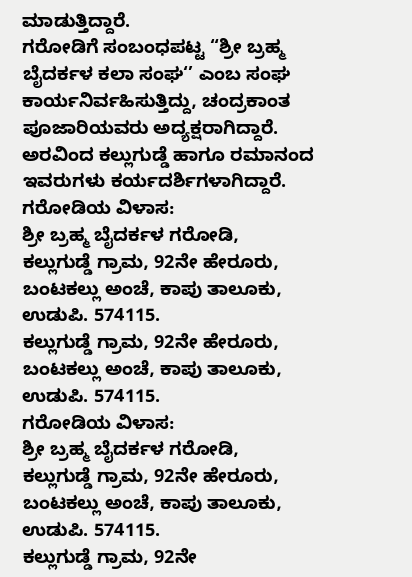ಮಾಡುತ್ತಿದ್ದಾರೆ.
ಗರೋಡಿಗೆ ಸಂಬಂಧಪಟ್ಟ “ಶ್ರೀ ಬ್ರಹ್ಮ ಬೈದರ್ಕಳ ಕಲಾ ಸಂಘ‘’ ಎಂಬ ಸಂಘ ಕಾರ್ಯನಿರ್ವಹಿಸುತ್ತಿದ್ದು, ಚಂದ್ರಕಾಂತ ಪೂಜಾರಿಯವರು ಅದ್ಯಕ್ಷರಾಗಿದ್ದಾರೆ. ಅರವಿಂದ ಕಲ್ಲುಗುಡ್ಡೆ ಹಾಗೂ ರಮಾನಂದ ಇವರುಗಳು ಕರ್ಯದರ್ಶಿಗಳಾಗಿದ್ದಾರೆ.
ಗರೋಡಿಯ ವಿಳಾಸ:
ಶ್ರೀ ಬ್ರಹ್ಮ ಬೈದರ್ಕಳ ಗರೋಡಿ,
ಕಲ್ಲುಗುಡ್ಡೆ ಗ್ರಾಮ, 92ನೇ ಹೇರೂರು,
ಬಂಟಕಲ್ಲು ಅಂಚೆ, ಕಾಪು ತಾಲೂಕು,
ಉಡುಪಿ. 574115.
ಕಲ್ಲುಗುಡ್ಡೆ ಗ್ರಾಮ, 92ನೇ ಹೇರೂರು,
ಬಂಟಕಲ್ಲು ಅಂಚೆ, ಕಾಪು ತಾಲೂಕು,
ಉಡುಪಿ. 574115.
ಗರೋಡಿಯ ವಿಳಾಸ:
ಶ್ರೀ ಬ್ರಹ್ಮ ಬೈದರ್ಕಳ ಗರೋಡಿ,
ಕಲ್ಲುಗುಡ್ಡೆ ಗ್ರಾಮ, 92ನೇ ಹೇರೂರು,
ಬಂಟಕಲ್ಲು ಅಂಚೆ, ಕಾಪು ತಾಲೂಕು,
ಉಡುಪಿ. 574115.
ಕಲ್ಲುಗುಡ್ಡೆ ಗ್ರಾಮ, 92ನೇ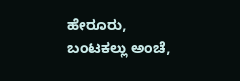ಹೇರೂರು,
ಬಂಟಕಲ್ಲು ಅಂಚೆ,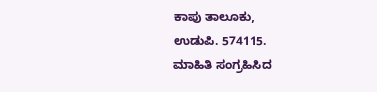ಕಾಪು ತಾಲೂಕು,
ಉಡುಪಿ. 574115.
ಮಾಹಿತಿ ಸಂಗ್ರಹಿಸಿದ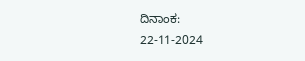ದಿನಾಂಕ:
22-11-2024